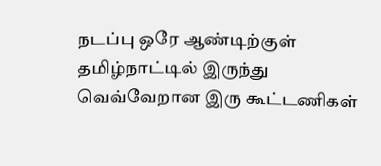நடப்பு ஒரே ஆண்டிற்குள் தமிழ்நாட்டில் இருந்து வெவ்வேறான இரு கூட்டணிகள்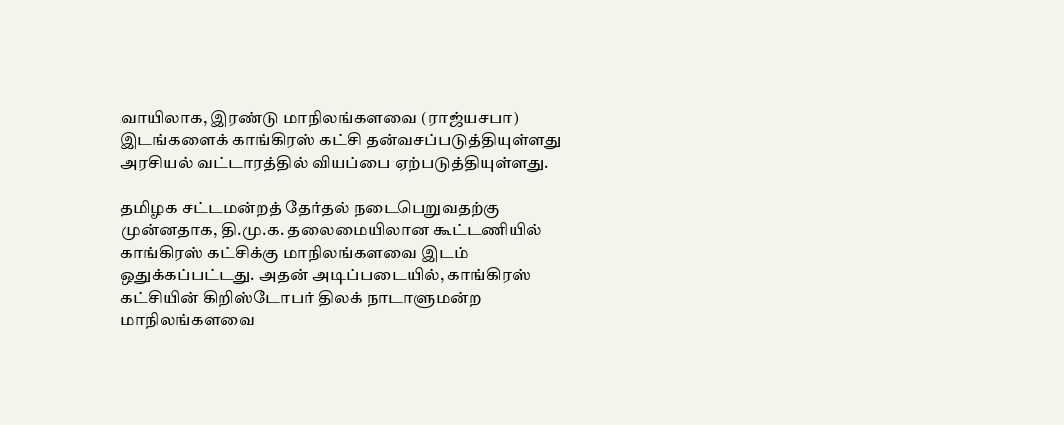வாயிலாக, இரண்டு மாநிலங்களவை (ராஜ்யசபா) இடங்களைக் காங்கிரஸ் கட்சி தன்வசப்படுத்தியுள்ளது அரசியல் வட்டாரத்தில் வியப்பை ஏற்படுத்தியுள்ளது.

தமிழக சட்டமன்றத் தேர்தல் நடைபெறுவதற்கு முன்னதாக, தி.மு.க. தலைமையிலான கூட்டணியில் காங்கிரஸ் கட்சிக்கு மாநிலங்களவை இடம் ஒதுக்கப்பட்டது. அதன் அடிப்படையில், காங்கிரஸ் கட்சியின் கிறிஸ்டோபர் திலக் நாடாளுமன்ற மாநிலங்களவை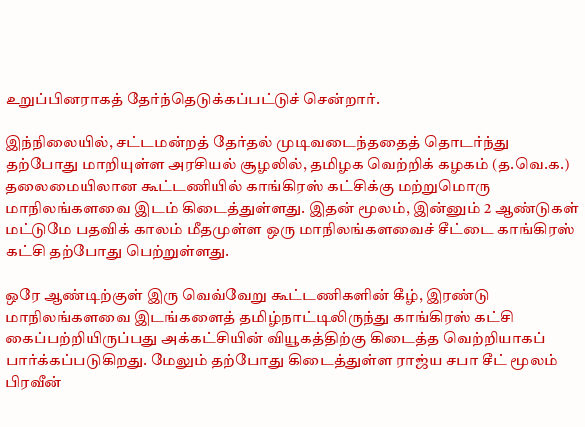உறுப்பினராகத் தேர்ந்தெடுக்கப்பட்டுச் சென்றார்.

இந்நிலையில், சட்டமன்றத் தேர்தல் முடிவடைந்ததைத் தொடர்ந்து தற்போது மாறியுள்ள அரசியல் சூழலில், தமிழக வெற்றிக் கழகம் (த.வெ.க.) தலைமையிலான கூட்டணியில் காங்கிரஸ் கட்சிக்கு மற்றுமொரு மாநிலங்களவை இடம் கிடைத்துள்ளது. இதன் மூலம், இன்னும் 2 ஆண்டுகள் மட்டுமே பதவிக் காலம் மீதமுள்ள ஒரு மாநிலங்களவைச் சீட்டை காங்கிரஸ் கட்சி தற்போது பெற்றுள்ளது.

ஒரே ஆண்டிற்குள் இரு வெவ்வேறு கூட்டணிகளின் கீழ், இரண்டு மாநிலங்களவை இடங்களைத் தமிழ்நாட்டிலிருந்து காங்கிரஸ் கட்சி கைப்பற்றியிருப்பது அக்கட்சியின் வியூகத்திற்கு கிடைத்த வெற்றியாகப் பார்க்கப்படுகிறது. மேலும் தற்போது கிடைத்துள்ள ராஜ்ய சபா சீட் மூலம் பிரவீன்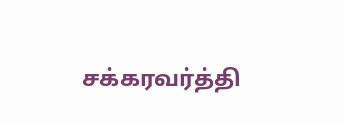சக்கரவர்த்தி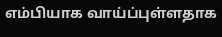எம்பியாக வாய்ப்புள்ளதாக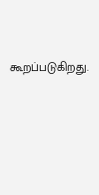கூறப்படுகிறது.